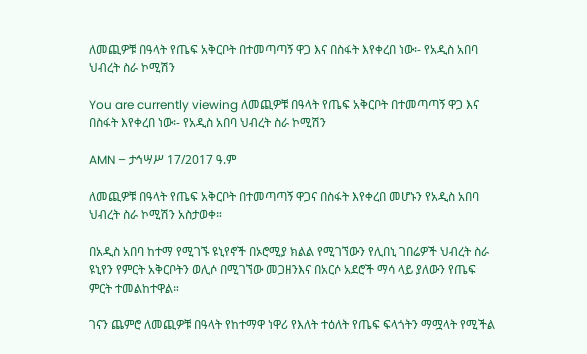ለመጪዎቹ በዓላት የጤፍ አቅርቦት በተመጣጣኝ ዋጋ እና በስፋት እየቀረበ ነው፡- የአዲስ አበባ ህብረት ስራ ኮሚሽን

You are currently viewing ለመጪዎቹ በዓላት የጤፍ አቅርቦት በተመጣጣኝ ዋጋ እና በስፋት እየቀረበ ነው፡- የአዲስ አበባ ህብረት ስራ ኮሚሽን

AMN – ታኅሣሥ 17/2017 ዓ.ም

ለመጪዎቹ በዓላት የጤፍ አቅርቦት በተመጣጣኝ ዋጋና በስፋት እየቀረበ መሆኑን የአዲስ አበባ ህብረት ስራ ኮሚሽን አስታወቀ።

በአዲስ አበባ ከተማ የሚገኙ ዩኒየኖች በኦሮሚያ ክልል የሚገኘውን የሊበኒ ገበሬዎች ህብረት ስራ ዩኒየን የምርት አቅርቦትን ወሊሶ በሚገኘው መጋዘንእና በአርሶ አደሮች ማሳ ላይ ያለውን የጤፍ ምርት ተመልከተዋል።

ገናን ጨምሮ ለመጪዎቹ በዓላት የከተማዋ ነዋሪ የእለት ተዕለት የጤፍ ፍላጎትን ማሟላት የሚችል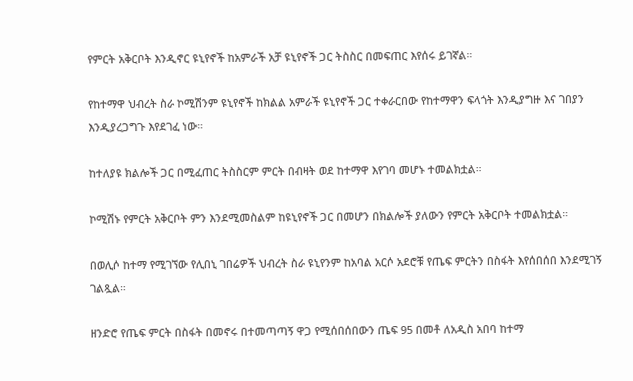የምርት አቅርቦት እንዲኖር ዩኒየኖች ከአምራች አቻ ዩኒየኖች ጋር ትስስር በመፍጠር እየሰሩ ይገኛል።

የከተማዋ ህብረት ስራ ኮሚሽንም ዩኒየኖች ከክልል አምራች ዩኒየኖች ጋር ተቀራርበው የከተማዋን ፍላጎት እንዲያግዙ እና ገበያን እንዲያረጋግጉ እየደገፈ ነው።

ከተለያዩ ክልሎች ጋር በሚፈጠር ትስስርም ምርት በብዛት ወደ ከተማዋ እየገባ መሆኑ ተመልክቷል።

ኮሚሽኑ የምርት አቅርቦት ምን እንደሚመስልም ከዩኒየኖች ጋር በመሆን በክልሎች ያለውን የምርት አቅርቦት ተመልክቷል።

በወሊሶ ከተማ የሚገኘው የሊበኒ ገበሬዎች ህብረት ስራ ዩኒየንም ከአባል አርሶ አደሮቹ የጤፍ ምርትን በስፋት እየሰበሰበ እንደሚገኝ ገልጿል።

ዘንድሮ የጤፍ ምርት በስፋት በመኖሩ በተመጣጣኝ ዋጋ የሚሰበሰበውን ጤፍ 95 በመቶ ለአዲስ አበባ ከተማ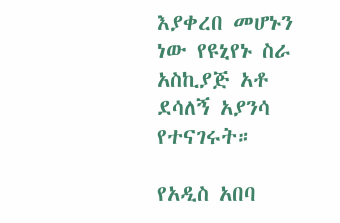እያቀረበ መሆኑን ነው የዩኒየኑ ስራ አስኪያጅ አቶ ደሳለኝ አያንሳ የተናገሩት።

የአዲስ አበባ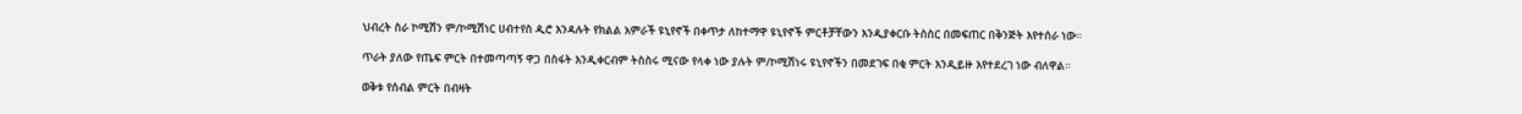ህብረት ስራ ኮሚሽን ም/ኮሚሽነር ሀብተየስ ዲሮ እንዳሉት የክልል አምራች ዩኒየኖች በቀጥታ ለከተማዋ ዩኒየኖች ምርቶቻቸውን እንዲያቀርቡ ትስስር በመፍጠር በቅንጅት እየተሰራ ነው።

ጥራት ያለው የጤፍ ምርት በተመጣጣኝ ዋጋ በስፋት እንዲቀርብም ትስስሩ ሚናው የላቀ ነው ያሉት ም/ኮሚሽነሩ ዩኒየኖችን በመደገፍ በቂ ምርት እንዲይዙ እየተደረገ ነው ብለዋል።

ወቅቱ የሰብል ምርት በብዛት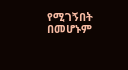የሚገኝበት በመሆኑም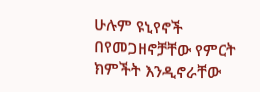ሁሉም ዩኒየኖች በየመጋዘኖቻቸው የምርት ክምችት እንዲኖራቸው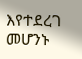እየተደረገ መሆንኑ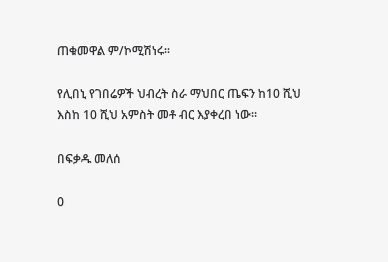ጠቁመዋል ም/ኮሚሽነሩ።

የሊበኒ የገበሬዎች ህብረት ስራ ማህበር ጤፍን ከ10 ሺህ እስከ 10 ሺህ አምስት መቶ ብር እያቀረበ ነው።

በፍቃዱ መለሰ

0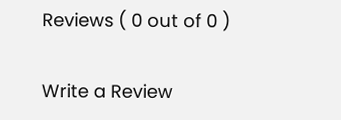Reviews ( 0 out of 0 )

Write a Review